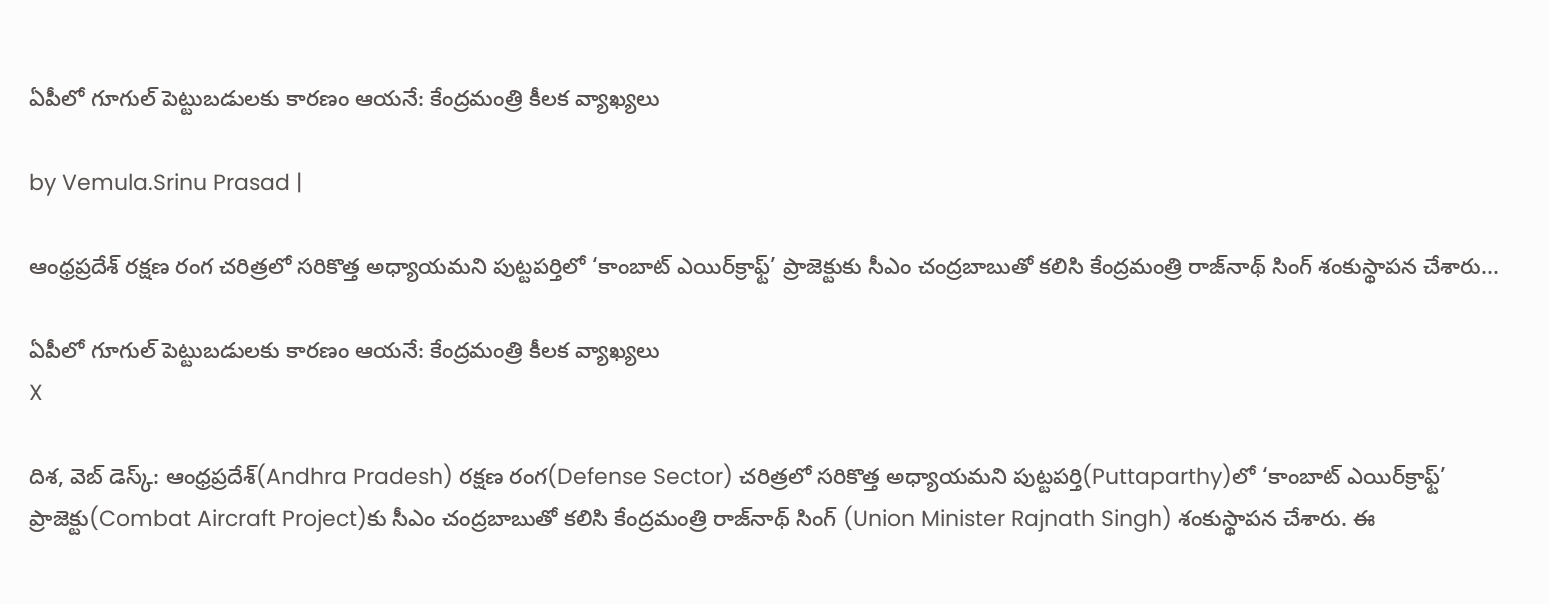ఏపీలో గూగుల్ పెట్టుబడులకు కారణం ఆయనే: కేంద్రమంత్రి కీలక వ్యాఖ్యలు

by Vemula.Srinu Prasad |

ఆంధ్రప్రదేశ్ రక్షణ రంగ చరిత్రలో సరికొత్త అధ్యాయమని పుట్టపర్తిలో ‘కాంబాట్‌ ఎయిర్‌క్రాఫ్ట్‌’ ప్రాజెక్టుకు సీఎం చంద్రబాబుతో కలిసి కేంద్రమంత్రి రాజ్‌నాథ్ సింగ్ శంకుస్థాపన చేశారు...

ఏపీలో గూగుల్ పెట్టుబడులకు కారణం ఆయనే: కేంద్రమంత్రి కీలక వ్యాఖ్యలు
X

దిశ, వె‌బ్ డెస్క్: ఆంధ్రప్రదేశ్(Andhra Pradesh) రక్షణ రంగ(Defense Sector) చరిత్రలో సరికొత్త అధ్యాయమని పుట్టపర్తి(Puttaparthy)లో ‘కాంబాట్‌ ఎయిర్‌క్రాఫ్ట్‌’ ప్రాజెక్టు(Combat Aircraft Project)కు సీఎం చంద్రబాబుతో కలిసి కేంద్రమంత్రి రాజ్‌నాథ్ సింగ్ (Union Minister Rajnath Singh) శంకుస్థాపన చేశారు. ఈ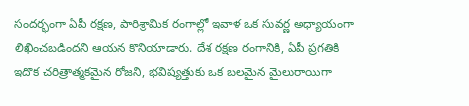సందర్భంగా ఏపీ రక్షణ, పారిశ్రామిక రంగాల్లో ఇవాళ ఒక సువర్ణ అధ్యాయంగా లిఖించబడిందని ఆయన కొనియాడారు. దేశ రక్షణ రంగానికి, ఏపీ ప్రగతికి ఇదొక చరిత్రాత్మకమైన రోజని, భవిష్యత్తుకు ఒక బలమైన మైలురాయిగా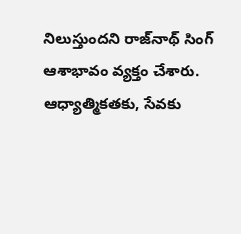నిలుస్తుందని రాజ్‌నాథ్ సింగ్ ఆశాభావం వ్యక్తం చేశారు. ఆధ్యాత్మికతకు, సేవకు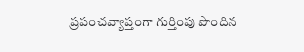ప్రపంచవ్యాప్తంగా గుర్తింపు పొందిన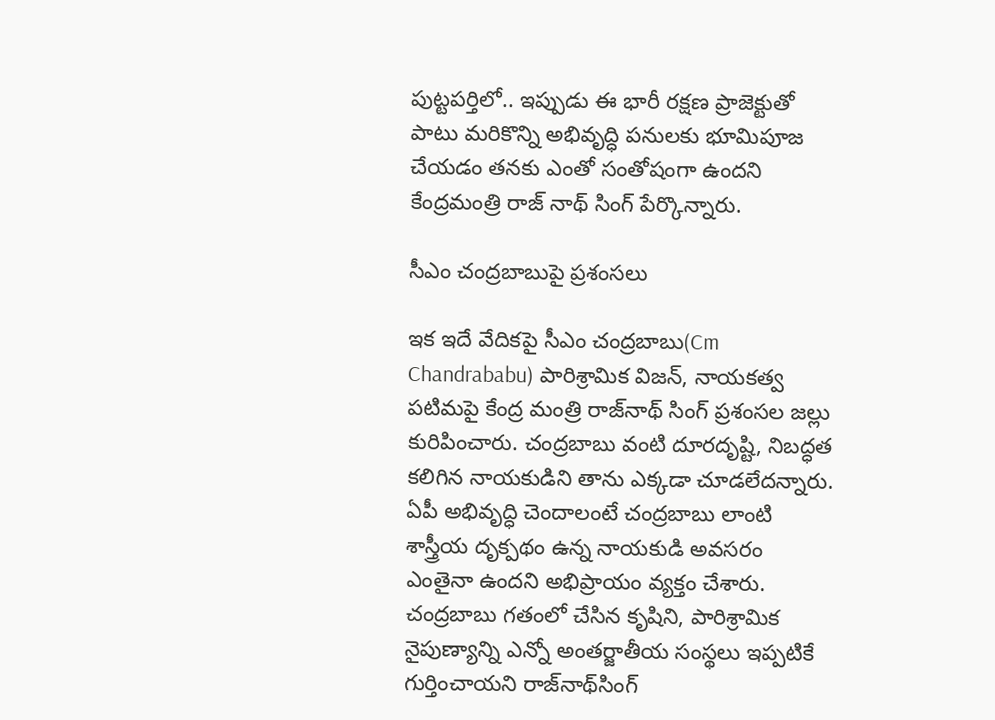పుట్టపర్తిలో.. ఇప్పుడు ఈ భారీ రక్షణ ప్రాజెక్టుతో పాటు మరికొన్ని అభివృద్ధి పనులకు భూమిపూజ చేయడం తనకు ఎంతో సంతోషంగా ఉందని కేంద్రమంత్రి రాజ్ నాథ్ సింగ్ పేర్కొన్నారు.

సీఎం చంద్రబాబుపై ప్రశంసలు

ఇక ఇదే వేదికపై సీఎం చంద్రబాబు(Cm Chandrababu) పారిశ్రామిక విజన్, నాయకత్వ పటిమపై కేంద్ర మంత్రి రాజ్‌నాథ్ సింగ్ ప్రశంసల జల్లు కురిపించారు. చంద్రబాబు వంటి దూరదృష్టి, నిబద్ధత కలిగిన నాయకుడిని తాను ఎక్కడా చూడలేదన్నారు. ఏపీ అభివృద్ధి చెందాలంటే చంద్రబాబు లాంటి శాస్త్రీయ దృక్పథం ఉన్న నాయకుడి అవసరం ఎంతైనా ఉందని అభిప్రాయం వ్యక్తం చేశారు. చంద్రబాబు గతంలో చేసిన కృషిని, పారిశ్రామిక నైపుణ్యాన్ని ఎన్నో అంతర్జాతీయ సంస్థలు ఇప్పటికే గుర్తించాయని రాజ్‌నాథ్‌సింగ్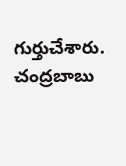గుర్తుచేశారు. చంద్రబాబు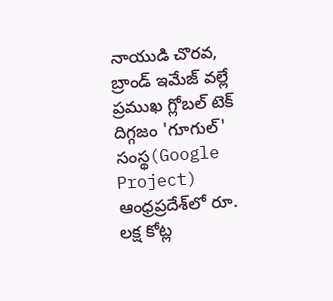నాయుడి చొరవ, బ్రాండ్ ఇమేజ్ వల్లే ప్రముఖ గ్లోబల్ టెక్ దిగ్గజం 'గూగుల్' సంస్థ(Google Project) ఆంధ్రప్రదేశ్‌లో రూ. లక్ష కోట్ల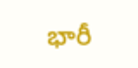భారీ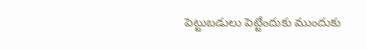పెట్టుబడులు పెట్టేందుకు ముందుకు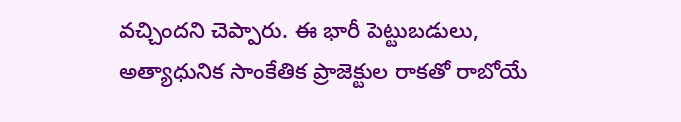వచ్చిందని చెప్పారు. ఈ భారీ పెట్టుబడులు, అత్యాధునిక సాంకేతిక ప్రాజెక్టుల రాకతో రాబోయే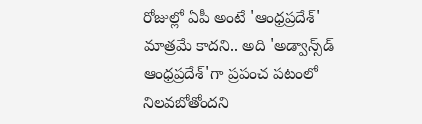రోజుల్లో ఏపీ అంటే 'ఆంధ్రప్రదేశ్' మాత్రమే కాదని.. అది 'అడ్వాన్స్‌డ్ ఆంధ్రప్రదేశ్'గా ప్రపంచ పటంలో నిలవబోతోందని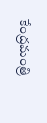కేంద్రమంత్రి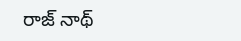రాజ్ నాథ్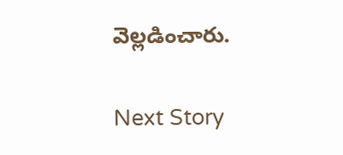వెల్లడించారు.

Next Story